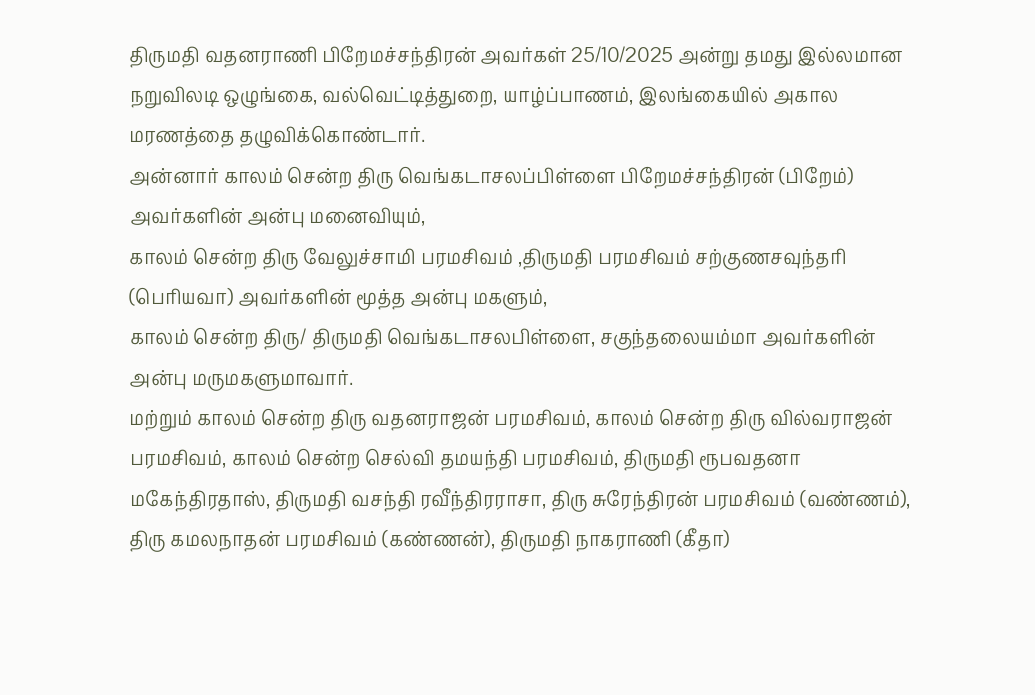திருமதி வதனராணி பிறேமச்சந்திரன் அவர்கள் 25/10/2025 அன்று தமது இல்லமான நறுவிலடி ஒழுங்கை, வல்வெட்டித்துறை, யாழ்ப்பாணம், இலங்கையில் அகால மரணத்தை தழுவிக்கொண்டார்.
அன்னார் காலம் சென்ற திரு வெங்கடாசலப்பிள்ளை பிறேமச்சந்திரன் (பிறேம்) அவர்களின் அன்பு மனைவியும்,
காலம் சென்ற திரு வேலுச்சாமி பரமசிவம் ,திருமதி பரமசிவம் சற்குணசவுந்தரி (பெரியவா) அவர்களின் மூத்த அன்பு மகளும்,
காலம் சென்ற திரு/ திருமதி வெங்கடாசலபிள்ளை, சகுந்தலையம்மா அவர்களின் அன்பு மருமகளுமாவார்.
மற்றும் காலம் சென்ற திரு வதனராஜன் பரமசிவம், காலம் சென்ற திரு வில்வராஜன் பரமசிவம், காலம் சென்ற செல்வி தமயந்தி பரமசிவம், திருமதி ரூபவதனா மகேந்திரதாஸ், திருமதி வசந்தி ரவீந்திரராசா, திரு சுரேந்திரன் பரமசிவம் (வண்ணம்), திரு கமலநாதன் பரமசிவம் (கண்ணன்), திருமதி நாகராணி (கீதா)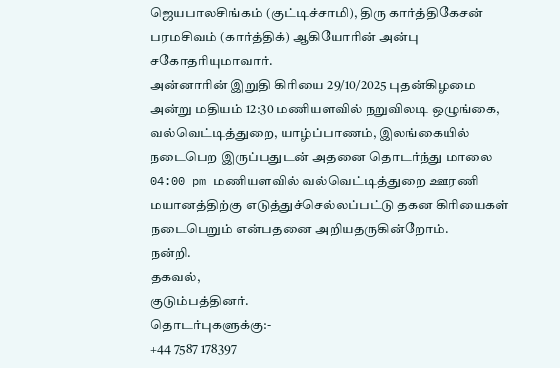ஜெயபாலசிங்கம் (குட்டிச்சாமி), திரு கார்த்திகேசன் பரமசிவம் (கார்த்திக்) ஆகியோரின் அன்பு சகோதரியுமாவார்.
அன்னாரின் இறுதி கிரியை 29/10/2025 புதன்கிழமை அன்று மதியம் 12:30 மணியளவில் நறுவிலடி ஒழுங்கை, வல்வெட்டித்துறை, யாழ்ப்பாணம், இலங்கையில் நடைபெற இருப்பதுடன் அதனை தொடர்ந்து மாலை 04:00 pm மணியளவில் வல்வெட்டித்துறை ஊரணி மயானத்திற்கு எடுத்துச்செல்லப்பட்டு தகன கிரியைகள் நடைபெறும் என்பதனை அறியதருகின்றோம்.
நன்றி.
தகவல்,
குடும்பத்தினர்.
தொடர்புகளுக்கு:-
+44 7587 178397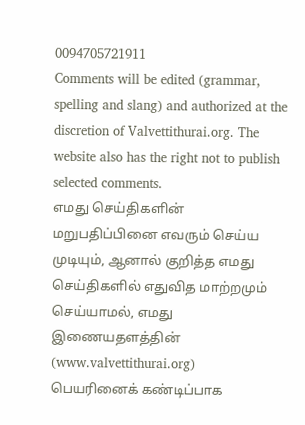0094705721911
Comments will be edited (grammar, spelling and slang) and authorized at the discretion of Valvettithurai.org. The website also has the right not to publish selected comments.
எமது செய்திகளின் மறுபதிப்பினை எவரும் செய்ய முடியும், ஆனால் குறித்த எமது செய்திகளில் எதுவித மாற்றமும் செய்யாமல், எமது இணையதளத்தின் (www.valvettithurai.org) பெயரினைக் கண்டிப்பாக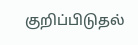குறிப்பிடுதல்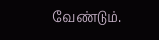வேண்டும்.